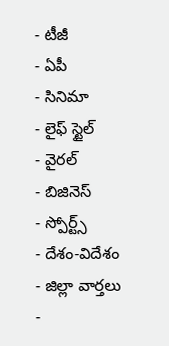- టీజీ
- ఏపీ
- సినిమా
- లైఫ్ స్టైల్
- వైరల్
- బిజినెస్
- స్పోర్ట్స్
- దేశం-విదేశం
- జిల్లా వార్తలు
-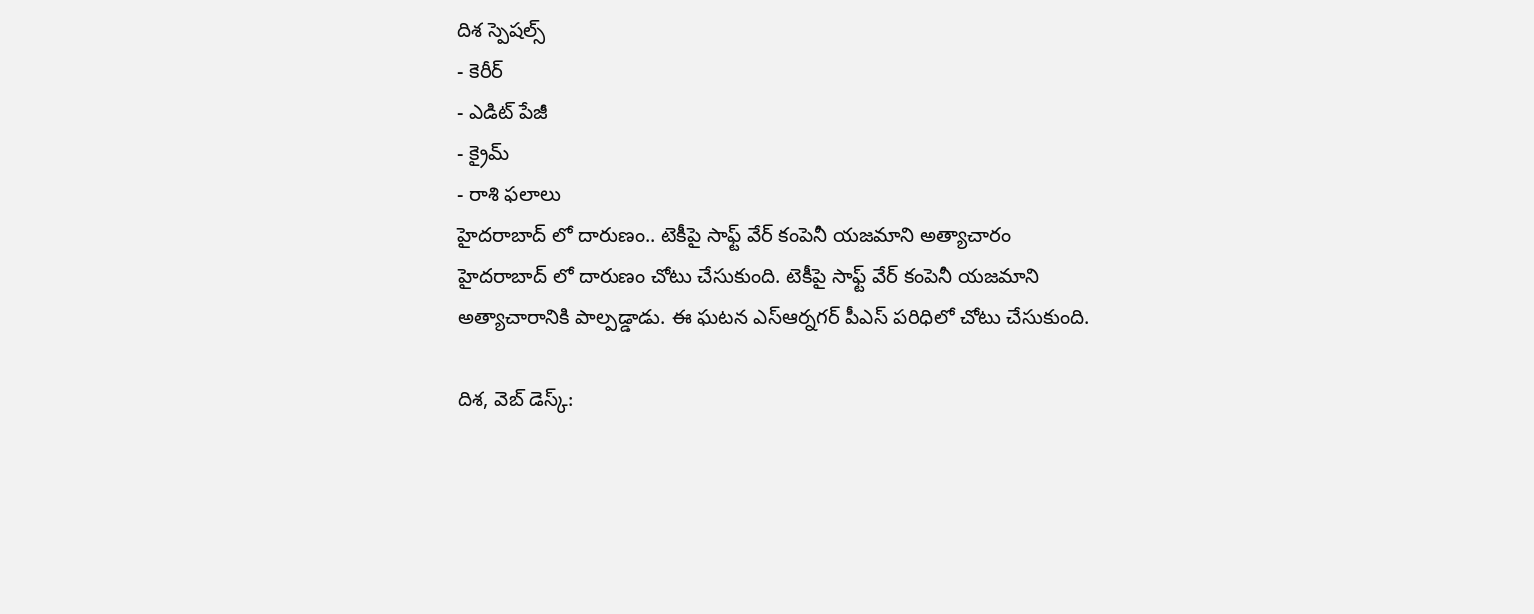దిశ స్పెషల్స్
- కెరీర్
- ఎడిట్ పేజీ
- క్రైమ్
- రాశి ఫలాలు
హైదరాబాద్ లో దారుణం.. టెకీపై సాఫ్ట్ వేర్ కంపెనీ యజమాని అత్యాచారం
హైదరాబాద్ లో దారుణం చోటు చేసుకుంది. టెకీపై సాఫ్ట్ వేర్ కంపెనీ యజమాని అత్యాచారానికి పాల్పడ్డాడు. ఈ ఘటన ఎస్ఆర్నగర్ పీఎస్ పరిధిలో చోటు చేసుకుంది.

దిశ, వెబ్ డెస్క్: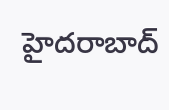హైదరాబాద్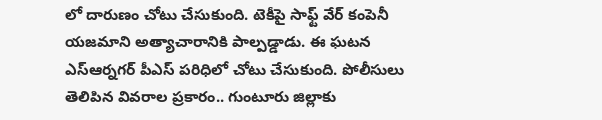లో దారుణం చోటు చేసుకుంది. టెకీపై సాఫ్ట్ వేర్ కంపెనీ యజమాని అత్యాచారానికి పాల్పడ్డాడు. ఈ ఘటన ఎస్ఆర్నగర్ పీఎస్ పరిధిలో చోటు చేసుకుంది. పోలీసులు తెలిపిన వివరాల ప్రకారం.. గుంటూరు జిల్లాకు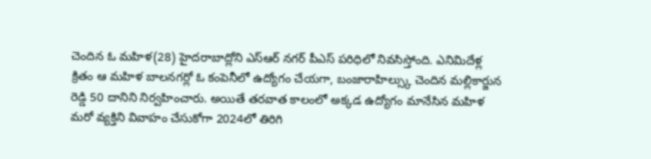చెందిన ఓ మహిళ(28) హైదరాబాద్లోని ఎస్ఆర్ నగర్ పీఎస్ పరిధిలో నివసిస్తోంది. ఎనిమిదేళ్ల క్రితం ఆ మహిళ బాలనగర్లో ఓ కంపెనీలో ఉద్యోగం చేయగా, బంజారాహిల్స్కు చెందిన మల్లికార్జున రెడ్డి 50 దానిని నిర్వహించారు. అయితే తరవాత కాలంలో అక్కడ ఉద్యోగం మానేసిన మహిళ మరో వ్యక్తిని వివాహం చేసుకోగా 2024లో తిరిగి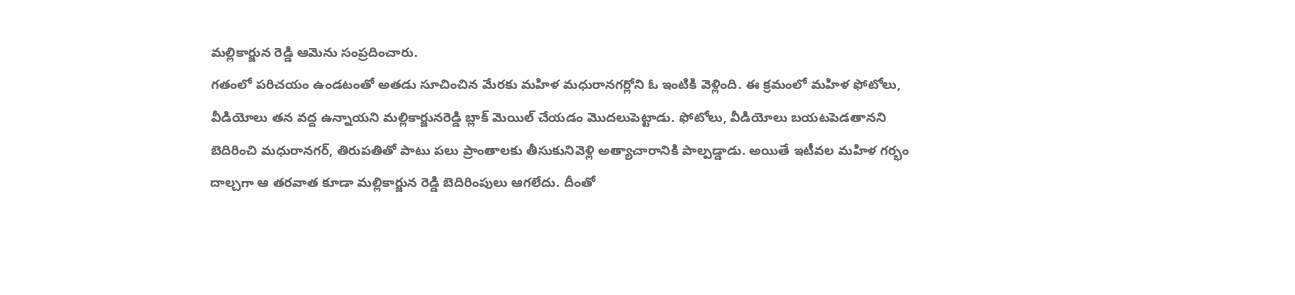మల్లికార్జున రెడ్డి ఆమెను సంప్రదించారు.
గతంలో పరిచయం ఉండటంతో అతడు సూచించిన మేరకు మహిళ మధురానగర్లోని ఓ ఇంటికి వెళ్లింది. ఈ క్రమంలో మహిళ ఫోటోలు, వీడియోలు తన వద్ద ఉన్నాయని మల్లికార్జునరెడ్డి బ్లాక్ మెయిల్ చేయడం మొదలుపెట్టాడు. ఫోటోలు, వీడియోలు బయటపెడతానని బెదిరించి మధురానగర్, తిరుపతితో పాటు పలు ప్రాంతాలకు తీసుకునివెళ్లి అత్యాచారానికి పాల్పడ్డాడు. అయితే ఇటీవల మహిళ గర్భం దాల్చగా ఆ తరవాత కూడా మల్లికార్జున రెడ్డి బెదిరింపులు ఆగలేదు. దీంతో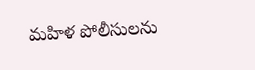మహిళ పోలీసులను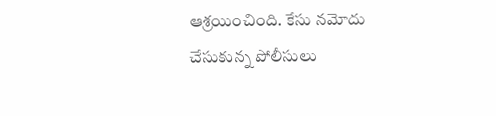ఆశ్రయించింది. కేసు నమోదు చేసుకున్న పోలీసులు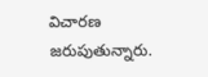విచారణ జరుపుతున్నారు.